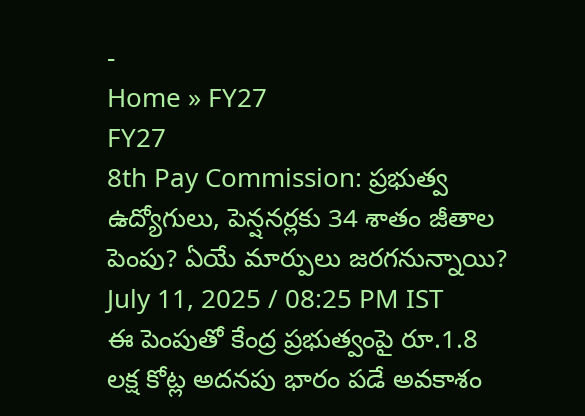-
Home » FY27
FY27
8th Pay Commission: ప్రభుత్వ ఉద్యోగులు, పెన్షనర్లకు 34 శాతం జీతాల పెంపు? ఏయే మార్పులు జరగనున్నాయి?
July 11, 2025 / 08:25 PM IST
ఈ పెంపుతో కేంద్ర ప్రభుత్వంపై రూ.1.8 లక్ష కోట్ల అదనపు భారం పడే అవకాశం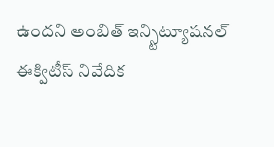ఉందని అంబిత్ ఇన్స్టిట్యూషనల్ ఈక్విటీస్ నివేదిక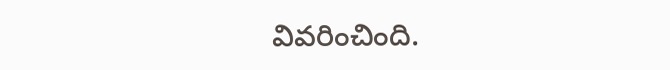వివరించింది.